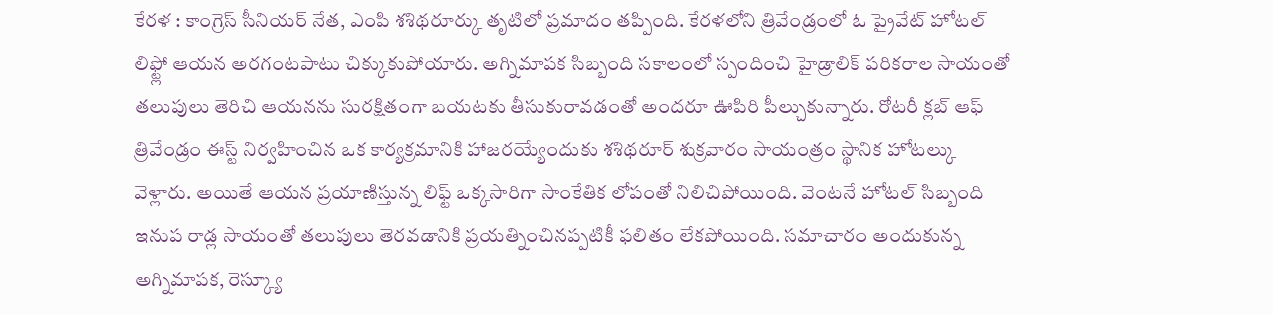కేరళ : కాంగ్రెస్ సీనియర్ నేత, ఎంపి శశిథరూర్కు తృటిలో ప్రమాదం తప్పింది. కేరళలోని త్రివేండ్రంలో ఓ ప్రైవేట్ హోటల్ లిఫ్ట్లో ఆయన అరగంటపాటు చిక్కుకుపోయారు. అగ్నిమాపక సిబ్బంది సకాలంలో స్పందించి హైడ్రాలిక్ పరికరాల సాయంతో తలుపులు తెరిచి ఆయనను సురక్షితంగా బయటకు తీసుకురావడంతో అందరూ ఊపిరి పీల్చుకున్నారు. రోటరీ క్లబ్ ఆఫ్ త్రివేండ్రం ఈస్ట్ నిర్వహించిన ఒక కార్యక్రమానికి హాజరయ్యేందుకు శశిథరూర్ శుక్రవారం సాయంత్రం స్థానిక హోటల్కు వెళ్లారు. అయితే ఆయన ప్రయాణిస్తున్న లిఫ్ట్ ఒక్కసారిగా సాంకేతిక లోపంతో నిలిచిపోయింది. వెంటనే హోటల్ సిబ్బంది ఇనుప రాడ్ల సాయంతో తలుపులు తెరవడానికి ప్రయత్నించినప్పటికీ ఫలితం లేకపోయింది. సమాచారం అందుకున్న అగ్నిమాపక, రెస్క్యూ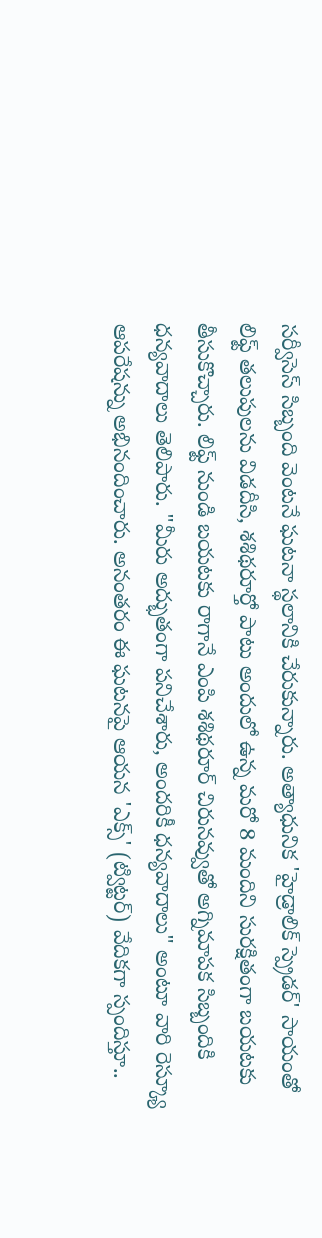సర్వీసెస్ సిబ్బంది వెంటనే ఘటనా స్థలానికి చేరుకున్నారు. అత్యాధునిక 'హైడ్రాలిక్ స్ప్రెడర్' సాయంతో లిఫ్ట్ తలుపులను విడదీసి, శశిథరూర్తో పాటు అందులో ఉన్న మరో 8 మందిని సురక్షితంగా బయటకు తీసుకొచ్చారు. లిఫ్ట్ నుండి బయటకు రాగానే ఎంపి శశిథరూర్ చిరునవ్వుతో అగ్నిమాపక సిబ్బందికి ధన్యవాదాలు తెలిపారు. "మీరు అద్భుతంగా పనిచేశారు, అందరికీ ధన్యవాదాలు" అంటూ వారి రెస్క్యూ ఆపరేషన్ను అభినందించారు. అనంతరం ఈ ఘటనపై ఆయన 'ఎక్స్' (ట్విట్టర్) వేదికగా స్పందిస్తూ..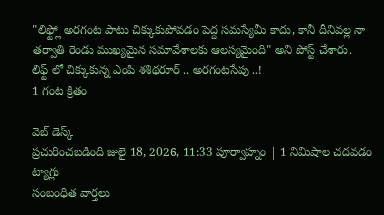"లిఫ్ట్లో అరగంట పాటు చిక్కుకుపోవడం పెద్ద సమస్యేమీ కాదు, కానీ దీనివల్ల నా తర్వాతి రెండు ముఖ్యమైన సమావేశాలకు ఆలస్యమైంది" అని పోస్ట్ చేశారు.
లిఫ్ట్ లో చిక్కుకున్న ఎంపి శశిథరూర్ .. అరగంటసేపు ..!
1 గంట క్రితం

వెబ్ డెస్క్
ప్రచురించబడింది జులై 18, 2026, 11:33 పూర్వాహ్నం | 1 నిమిషాల చదవడం
ట్యాగ్లు
సంబంధిత వార్తలు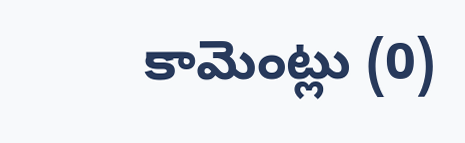కామెంట్లు (0)